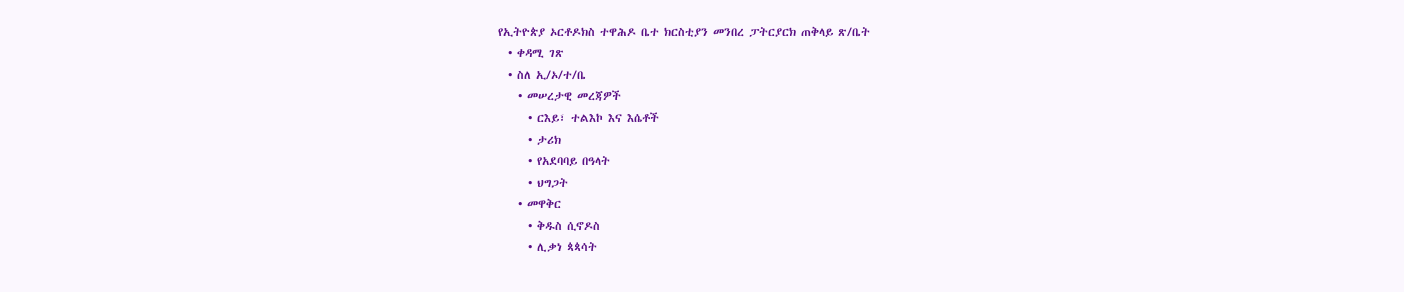የኢትዮጵያ ኦርቶዶክስ ተዋሕዶ ቤተ ክርስቲያን መንበረ ፓትርያርክ ጠቅላይ ጽ/ቤት
  • ቀዳሚ ገጽ
  • ስለ ኢ/ኦ/ተ/ቤ
    • መሠረታዊ መረጃዎች
      • ርእይ፣ ተልእኮ እና እሴቶች
      • ታሪክ
      • የአደባባይ በዓላት
      • ህግጋት
    • መዋቅር
      • ቅዱስ ሲኖዶስ
      • ሊቃነ ጳጳሳት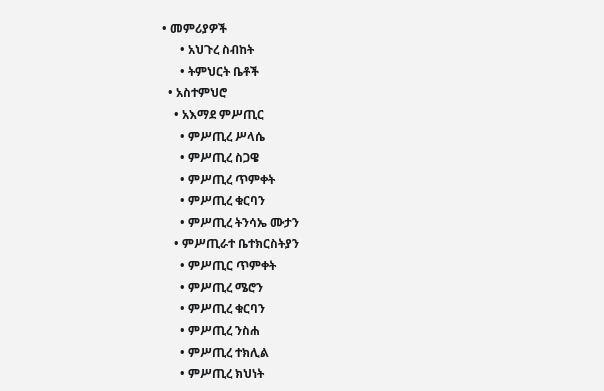• መምሪያዎች
      • አህጉረ ስብከት
      • ትምህርት ቤቶች
  • አስተምህሮ
    • አእማደ ምሥጢር
      • ምሥጢረ ሥላሴ
      • ምሥጢረ ስጋዌ
      • ምሥጢረ ጥምቀት
      • ምሥጢረ ቁርባን
      • ምሥጢረ ትንሳኤ ሙታን
    • ምሥጢራተ ቤተክርስትያን
      • ምሥጢር ጥምቀት
      • ምሥጢረ ሜሮን
      • ምሥጢረ ቁርባን
      • ምሥጢረ ንስሐ
      • ምሥጢረ ተክሊል
      • ምሥጢረ ክህነት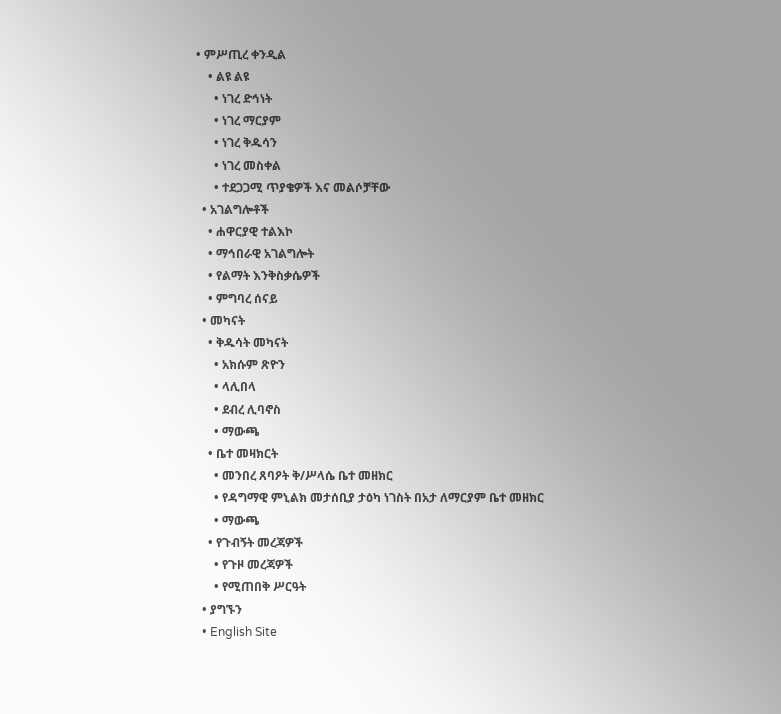• ምሥጢረ ቀንዲል
    • ልዩ ልዩ
      • ነገረ ድኅነት
      • ነገረ ማርያም
      • ነገረ ቅዱሳን
      • ነገረ መስቀል
      • ተደጋጋሚ ጥያቄዎች እና መልሶቻቸው
  • አገልግሎቶች
    • ሐዋርያዊ ተልእኮ
    • ማኅበራዊ አገልግሎት
    • የልማት እንቅስቃሴዎች
    • ምግባረ ሰናይ
  • መካናት
    • ቅዱሳት መካናት
      • አክሱም ጽዮን
      • ላሊበላ
      • ደብረ ሊባኖስ
      • ማውጫ
    • ቤተ መዛክርት
      • መንበረ ጸባዖት ቅ/ሥላሴ ቤተ መዘክር
      • የዳግማዊ ምኒልክ መታሰቢያ ታዕካ ነገስት በአታ ለማርያም ቤተ መዘክር
      • ማውጫ
    • የጉብኝት መረጃዎች
      • የጉዞ መረጃዎች
      • የሚጠበቅ ሥርዓት
  • ያግኙን
  • English Site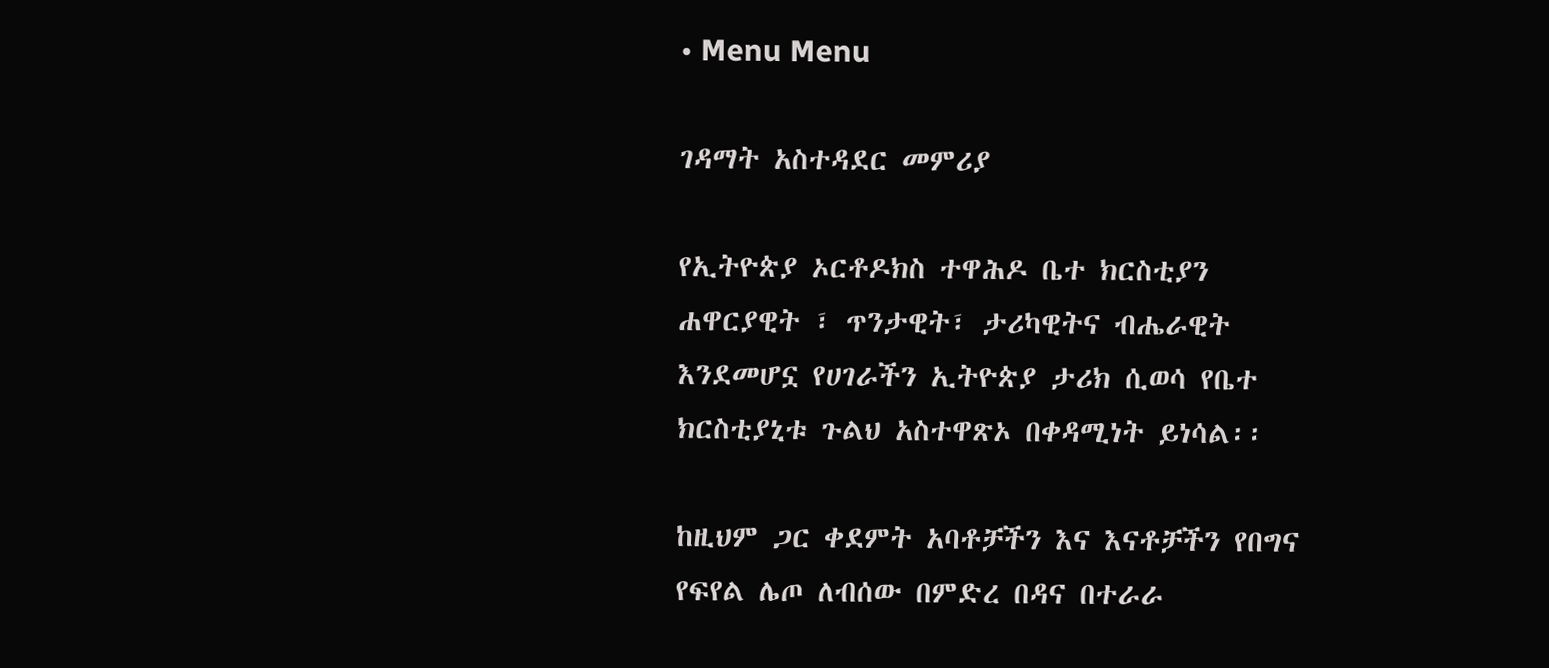• Menu Menu

ገዳማት አስተዳደር መምሪያ

የኢትዮጵያ ኦርቶዶክስ ተዋሕዶ ቤተ ክርስቲያን ሐዋርያዊት ፣ ጥንታዊት፣ ታሪካዊትና ብሔራዊት እንደመሆኗ የሀገራችን ኢትዮጵያ ታሪክ ሲወሳ የቤተ ክርስቲያኒቱ ጉልህ አስተዋጽኦ በቀዳሚነት ይነሳል፡፡

ከዚህም ጋር ቀደምት አባቶቻችን እና እናቶቻችን የበግና የፍየል ሌጦ ለብሰው በምድረ በዳና በተራራ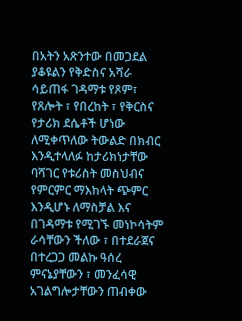በአትን አጽንተው በመጋደል ያቆዩልን የቅድስና አሻራ ሳይጠፋ ገዳማቱ የጾም፣ የጸሎት ፣ የበረከት ፣ የቅርስና የታሪክ ደሴቶች ሆነው ለሚቀጥለው ትውልድ በክብር እንዲተላለፉ ከታሪክነታቸው ባሻገር የቱሪስት መስህብና የምርምር ማእከላት ጭምር እንዲሆኑ ለማስቻል እና በገዳማቱ የሚገኙ መነኮሳትም ራሳቸውን ችለው ፣ በተደራጀና በተረጋጋ መልኩ ዓሰረ ምናኔያቸውን ፣ መንፈሳዊ አገልግሎታቸውን ጠብቀው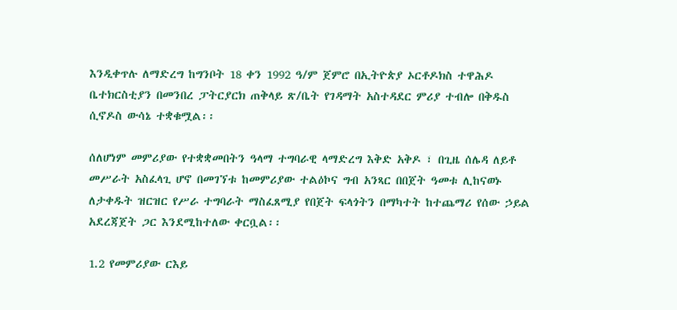እንዲቀጥሉ ለማድረግ ከግንቦት 18 ቀን 1992 ዓ/ም ጀምሮ በኢትዮጵያ ኦርቶዶክስ ተዋሕዶ ቤተክርስቲያን በመንበረ ፓትርያርክ ጠቅላይ ጽ/ቤት የገዳማት አስተዳደር ምሪያ ተብሎ በቅዱስ ሲኖዶስ ውሳኔ ተቋቁሟል፡፡

ሰለሆነም መምሪያው የተቋቋመበትን ዓላማ ተግባራዊ ላማድረግ እቅድ አቅዶ ፣ በጊዜ ሰሌዳ ለይቶ መሥራት አስፈላጊ ሆኖ በመገኘቱ ከመምሪያው ተልዕኮና ግብ አንጻር በበጀት ዓመቱ ሊከናወኑ ለታቀዱት ዝርዝር የሥራ ተግባራት ማስፈጸሚያ የበጀት ፍላጎትን በማካተት ከተጨማሪ የሰው ኃይል አደረጃጀት ጋር እንደሚከተለው ቀርቧል፡፡

1.2 የመምሪያው ርእይ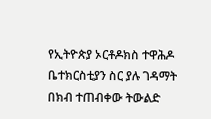የኢትዮጵያ ኦርቶዶክስ ተዋሕዶ ቤተክርስቲያን ስር ያሉ ገዳማት በክብ ተጠብቀው ትውልድ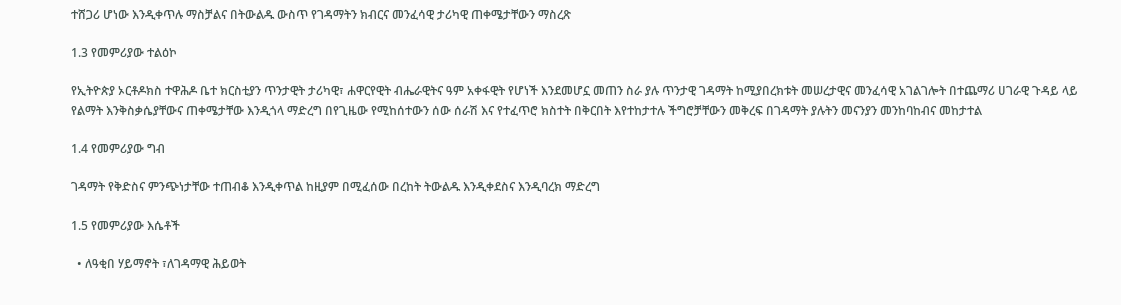ተሸጋሪ ሆነው እንዲቀጥሉ ማስቻልና በትውልዱ ውስጥ የገዳማትን ክብርና መንፈሳዊ ታሪካዊ ጠቀሜታቸውን ማስረጽ

1.3 የመምሪያው ተልዕኮ

የኢትዮጵያ ኦርቶዶክስ ተዋሕዶ ቤተ ክርስቲያን ጥንታዊት ታሪካዊ፣ ሐዋርየዊት ብሔራዊትና ዓም አቀፋዊት የሆነች እንደመሆኗ መጠን ስራ ያሉ ጥንታዊ ገዳማት ከሚያበረክቱት መሠረታዊና መንፈሳዊ አገልገሎት በተጨማሪ ሀገራዊ ጉዳይ ላይ የልማት እንቅስቃሴያቸውና ጠቀሜታቸው እንዲጎላ ማድረግ በየጊዜው የሚከሰተውን ሰው ሰራሽ እና የተፈጥሮ ክስተት በቅርበት እየተከታተሉ ችግሮቻቸውን መቅረፍ በገዳማት ያሉትን መናንያን መንከባከብና መከታተል

1.4 የመምሪያው ግብ

ገዳማት የቅድስና ምንጭነታቸው ተጠብቆ እንዲቀጥል ከዚያም በሚፈሰው በረከት ትውልዱ እንዲቀደስና እንዲባረክ ማድረግ

1.5 የመምሪያው እሴቶች

  • ለዓቂበ ሃይማኖት ፣ለገዳማዊ ሕይወት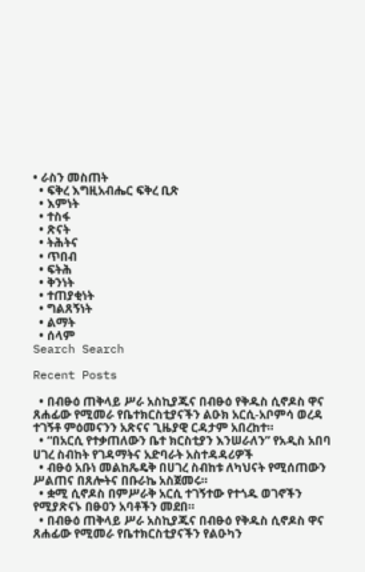• ራስን መስጠት
  • ፍቅረ እግዚአብሔር ፍቅረ ቢጽ
  • እምነት
  • ተስፋ
  • ጽናት
  • ትሕትና
  • ጥበብ
  • ፍትሕ
  • ቅንነት
  • ተጠያቂነት
  • ግልጸኝነት
  • ልማት
  • ሰላም
Search Search

Recent Posts

  • በብፁዕ ጠቅላይ ሥራ አስኪያጁና በብፁዕ የቅዱስ ሲኖዶስ ዋና ጸሐፊው የሚመራ የቤተክርስቲያናችን ልዑክ አርሲ-አቦምሳ ወረዳ ተገኝቶ ምዕመናንን አጽናና ጊዜያዊ ርዳታም አበረከተ።
  • “በአርሲ የተቃጠለውን ቤተ ክርስቲያን እንሠራለን” የአዲስ አበባ ሀገረ ስብከት የገዳማትና አድባራት አስተዳዳሪዎች
  • ብፁዕ አቡነ መልከጼዴቅ በሀገረ ስብከቱ ለካህናት የሚሰጠውን ሥልጠና በጸሎትና በቡራኬ አስጀመሩ።
  • ቋሚ ሲኖዶስ በምሥራቅ አርሲ ተገኝተው የተጎዱ ወገኖችን የሚያጽናኑ በፁዐን አባቶችን መደበ።
  • በብፁዕ ጠቅላይ ሥራ አስኪያጁና በብፁዕ የቅዱስ ሲኖዶስ ዋና ጸሐፊው የሚመራ የቤተክርስቲያናችን የልዑካን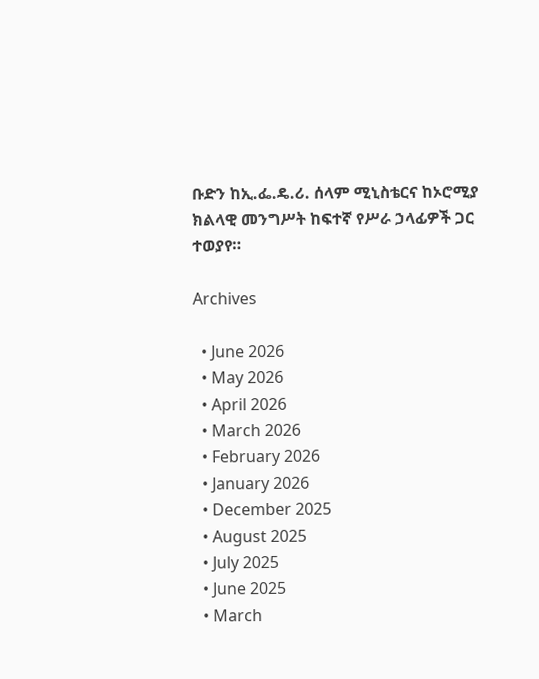ቡድን ከኢ.ፌ.ዴ.ሪ. ሰላም ሚኒስቴርና ከኦሮሚያ ክልላዊ መንግሥት ከፍተኛ የሥራ ኃላፊዎች ጋር ተወያየ።

Archives

  • June 2026
  • May 2026
  • April 2026
  • March 2026
  • February 2026
  • January 2026
  • December 2025
  • August 2025
  • July 2025
  • June 2025
  • March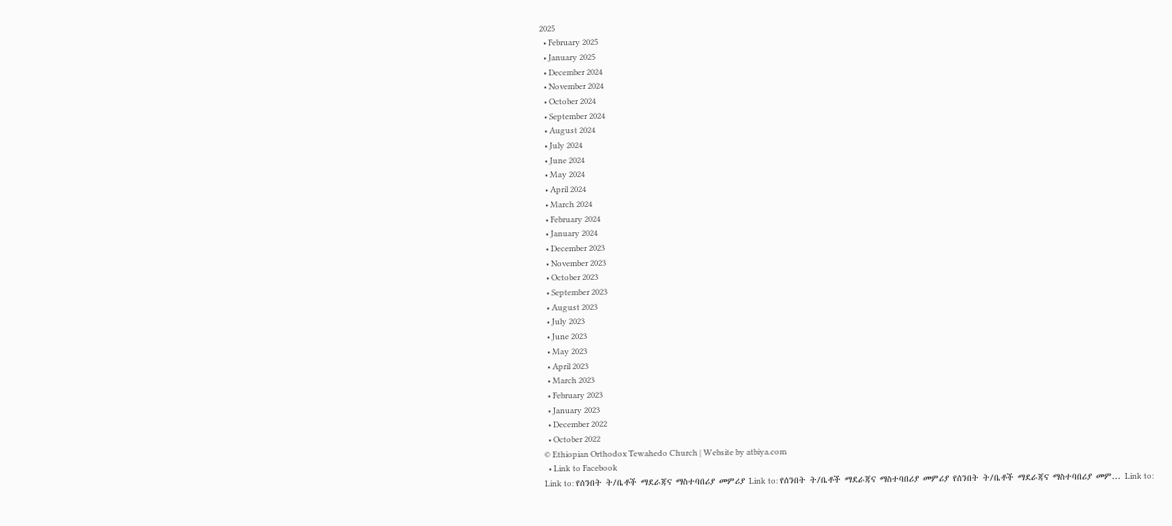2025
  • February 2025
  • January 2025
  • December 2024
  • November 2024
  • October 2024
  • September 2024
  • August 2024
  • July 2024
  • June 2024
  • May 2024
  • April 2024
  • March 2024
  • February 2024
  • January 2024
  • December 2023
  • November 2023
  • October 2023
  • September 2023
  • August 2023
  • July 2023
  • June 2023
  • May 2023
  • April 2023
  • March 2023
  • February 2023
  • January 2023
  • December 2022
  • October 2022
© Ethiopian Orthodox Tewahedo Church | Website by atbiya.com
  • Link to Facebook
Link to: የሰንበት ት/ቤቶች ማደራጃና ማስተባበሪያ መምሪያ Link to: የሰንበት ት/ቤቶች ማደራጃና ማስተባበሪያ መምሪያ የሰንበት ት/ቤቶች ማደራጃና ማስተባበሪያ መም... Link to: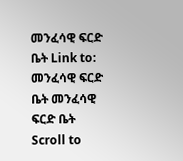መንፈሳዊ ፍርድ ቤት Link to: መንፈሳዊ ፍርድ ቤት መንፈሳዊ ፍርድ ቤት
Scroll to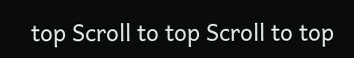top Scroll to top Scroll to top